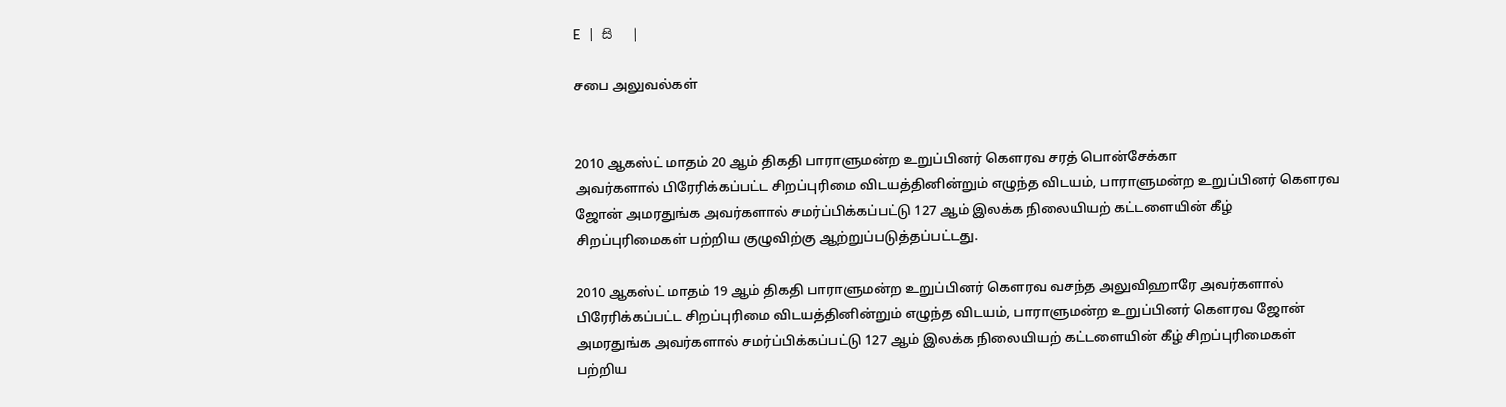E   |   සි   |

சபை அலுவல்கள்


2010 ஆகஸ்ட் மாதம் 20 ஆம் திகதி பாராளுமன்ற உறுப்பினர் கெளரவ சரத் பொன்சேக்கா
அவர்களால் பிரேரிக்கப்பட்ட சிறப்புரிமை விடயத்தினின்றும் எழுந்த விடயம், பாராளுமன்ற உறுப்பினர் கெளரவ ஜோன் அமரதுங்க அவர்களால் சமர்ப்பிக்கப்பட்டு 127 ஆம் இலக்க நிலையியற் கட்டளையின் கீழ் சிறப்புரிமைகள் பற்றிய குழுவிற்கு ஆற்றுப்படுத்தப்பட்டது.

2010 ஆகஸ்ட் மாதம் 19 ஆம் திகதி பாராளுமன்ற உறுப்பினர் கெளரவ வசந்த அலுவிஹாரே அவர்களால் பிரேரிக்கப்பட்ட சிறப்புரிமை விடயத்தினின்றும் எழுந்த விடயம், பாராளுமன்ற உறுப்பினர் கெளரவ ஜோன் அமரதுங்க அவர்களால் சமர்ப்பிக்கப்பட்டு 127 ஆம் இலக்க நிலையியற் கட்டளையின் கீழ் சிறப்புரிமைகள் பற்றிய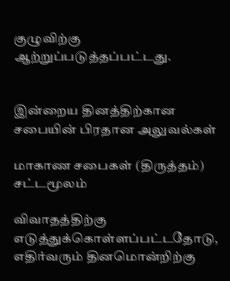குழுவிற்கு ஆற்றுப்படுத்தப்பட்டது.


இன்றைய தினத்திற்கான சபையின் பிரதான அலுவல்கள்

மாகாண சபைகள் (திருத்தம்) சட்டமூலம்

விவாதத்திற்கு எடுத்துக்கொள்ளப்பட்டதோடு, எதிர்வரும் தினமொன்றிற்கு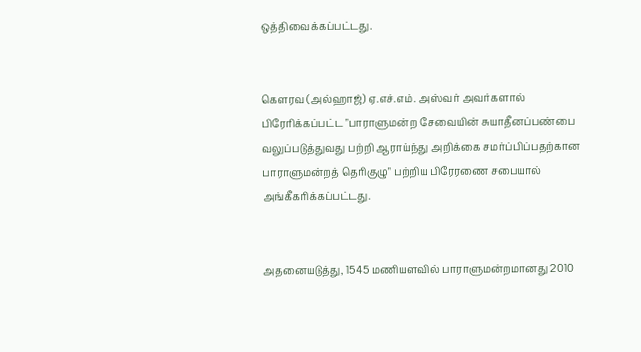ஒத்திவைக்கப்பட்டது.


கெளரவ (அல்ஹாஜ்) ஏ.எச்.எம். அஸ்வர் அவர்களால் பிரேரிக்கப்பட்ட "பாராளுமன்ற சேவையின் சுயாதீனப்பண்பை வலுப்படுத்துவது பற்றி ஆராய்ந்து அறிக்கை சமர்ப்பிப்பதற்கான பாராளுமன்றத் தெரிகுழு" பற்றிய பிரேரணை சபையால் அங்கீகரிக்கப்பட்டது.


அதனையடுத்து, 1545 மணியளவில் பாராளுமன்றமானது 2010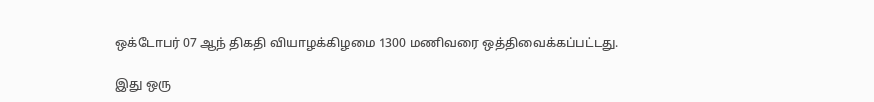ஒக்டோபர் 07 ஆந் திகதி வியாழக்கிழமை 1300 மணிவரை ஒத்திவைக்கப்பட்டது.

இது ஒரு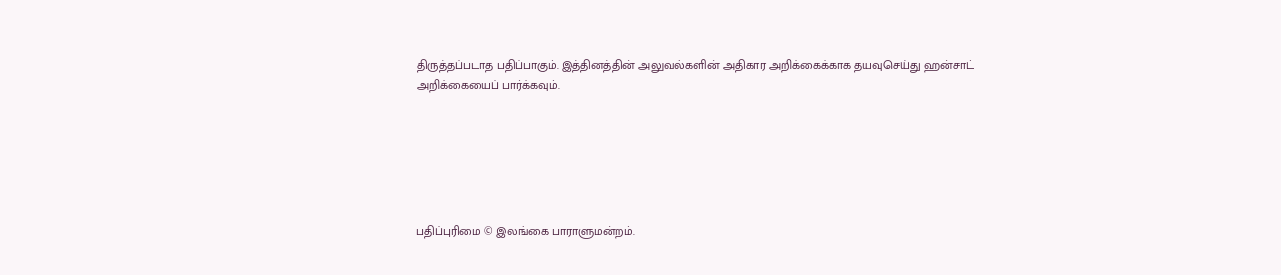திருத்தப்படாத பதிப்பாகும். இத்தினத்தின் அலுவல்களின் அதிகார அறிக்கைக்காக தயவுசெய்து ஹன்சாட் அறிக்கையைப் பார்க்கவும்.






பதிப்புரிமை © இலங்கை பாராளுமன்றம்.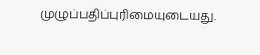முழுப்பதிப்புரிமையுடையது.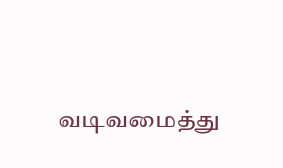வடிவமைத்து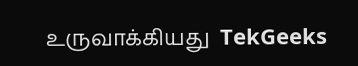உருவாக்கியது  TekGeeks